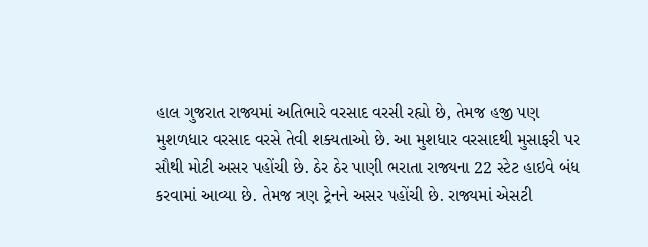હાલ ગુજરાત રાજ્યમાં અતિભારે વરસાદ વરસી રહ્યો છે, તેમજ હજી પણ મુશળધાર વરસાદ વરસે તેવી શક્યતાઓ છે. આ મુશધાર વરસાદથી મુસાફરી પર સૌથી મોટી અસર પહોંચી છે. ઠેર ઠેર પાણી ભરાતા રાજ્યના 22 સ્ટેટ હાઇવે બંધ કરવામાં આવ્યા છે. તેમજ ત્રણ ટ્રેનને અસર પહોંચી છે. રાજ્યમાં એસટી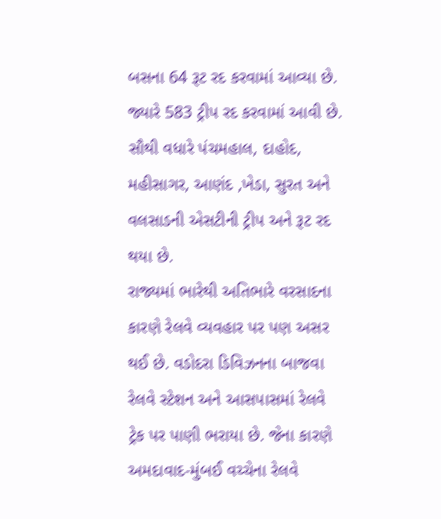બસના 64 રૂટ રદ કરવામાં આવ્યા છે. જ્યારે 583 ટ્રીપ રદ કરવામાં આવી છે. સૌથી વધારે પંચમહાલ, દાહોદ, મહીસાગર, આણંદ ,ખેડા, સુરત અને વલસાડની એસટીની ટ્રીપ અને રૂટ રદ થયા છે.
રાજ્યમાં ભારેથી અતિભારે વરસાદના કારણે રેલવે વ્યવહાર પર પણ અસર થઈ છે. વડોદરા ડિવિઝનના બાજવા રેલવે સ્ટેશન અને આસપાસમાં રેલવે ટ્રેક પર પાણી ભરાયા છે. જેના કારણે અમદાવાદ-મુંબઈ વચ્ચેના રેલવે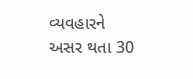વ્યવહારને અસર થતા 30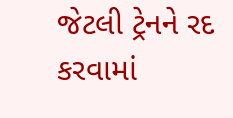જેટલી ટ્રેનને રદ કરવામાં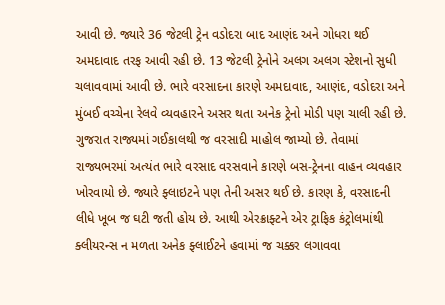આવી છે. જ્યારે 36 જેટલી ટ્રેન વડોદરા બાદ આણંદ અને ગોધરા થઈ અમદાવાદ તરફ આવી રહી છે. 13 જેટલી ટ્રેનોને અલગ અલગ સ્ટેશનો સુધી ચલાવવામાં આવી છે. ભારે વરસાદના કારણે અમદાવાદ, આણંદ, વડોદરા અને મુંબઈ વચ્ચેના રેલવે વ્યવહારને અસર થતા અનેક ટ્રેનો મોડી પણ ચાલી રહી છે.
ગુજરાત રાજ્યમાં ગઈકાલથી જ વરસાદી માહોલ જામ્યો છે. તેવામાં રાજ્યભરમાં અત્યંત ભારે વરસાદ વરસવાને કારણે બસ-ટ્રેનના વાહન વ્યવહાર ખોરવાયો છે. જ્યારે ફ્લાઇટને પણ તેની અસર થઈ છે. કારણ કે, વરસાદની લીધે ખૂબ જ ઘટી જતી હોય છે. આથી એરક્રાફ્ટને એર ટ્રાફિક કંટ્રોલમાંથી ક્લીયરન્સ ન મળતા અનેક ફ્લાઈટને હવામાં જ ચક્કર લગાવવા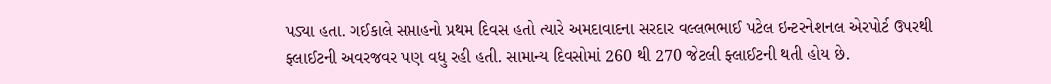પડ્યા હતા. ગઈકાલે સપ્તાહનો પ્રથમ દિવસ હતો ત્યારે અમદાવાદના સરદાર વલ્લભભાઈ પટેલ ઇન્ટરનેશનલ એરપોર્ટ ઉપરથી ફ્લાઈટની અવરજવર પણ વધુ રહી હતી. સામાન્ય દિવસોમાં 260 થી 270 જેટલી ફ્લાઈટની થતી હોય છે.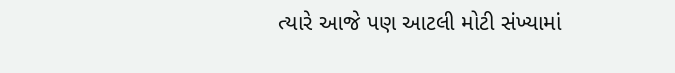ત્યારે આજે પણ આટલી મોટી સંખ્યામાં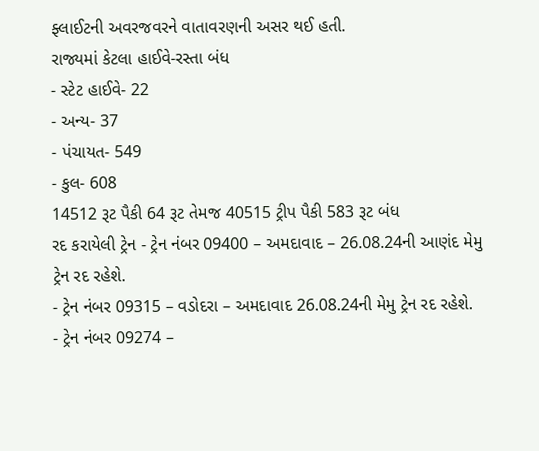ફ્લાઈટની અવરજવરને વાતાવરણની અસર થઈ હતી.
રાજ્યમાં કેટલા હાઈવે-રસ્તા બંધ
- સ્ટેટ હાઈવે- 22
- અન્ય- 37
- પંચાયત- 549
- કુલ- 608
14512 રૂટ પૈકી 64 રૂટ તેમજ 40515 ટ્રીપ પૈકી 583 રૂટ બંધ
રદ કરાયેલી ટ્રેન - ટ્રેન નંબર 09400 – અમદાવાદ – 26.08.24ની આણંદ મેમુ ટ્રેન રદ રહેશે.
- ટ્રેન નંબર 09315 – વડોદરા – અમદાવાદ 26.08.24ની મેમુ ટ્રેન રદ રહેશે.
- ટ્રેન નંબર 09274 –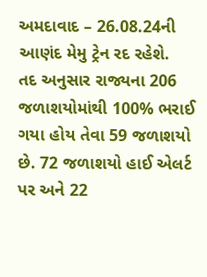અમદાવાદ – 26.08.24ની આણંદ મેમુ ટ્રેન રદ રહેશે.
તદ અનુસાર રાજ્યના 206 જળાશયોમાંથી 100% ભરાઈ ગયા હોય તેવા 59 જળાશયો છે. 72 જળાશયો હાઈ એલર્ટ પર અને 22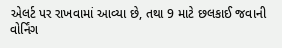એલર્ટ પર રાખવામાં આવ્યા છે, તથા 9 માટે છલકાઈ જવાની વોર્નિંગ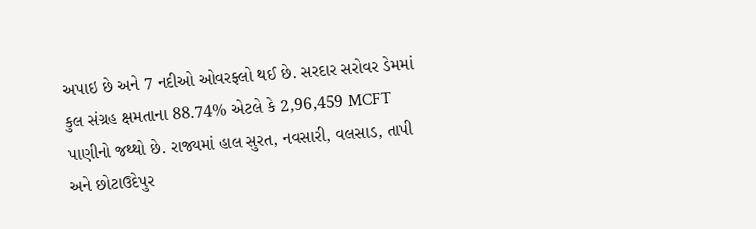અપાઇ છે અને 7 નદીઓ ઓવરફ્લો થઈ છે. સરદાર સરોવર ડેમમાં કુલ સંગ્રહ ક્ષમતાના 88.74% એટલે કે 2,96,459 MCFT પાણીનો જથ્થો છે. રાજ્યમાં હાલ સુરત, નવસારી, વલસાડ, તાપી અને છોટાઉદેપુર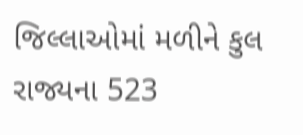જિલ્લાઓમાં મળીને કુલ રાજ્યના 523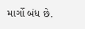માર્ગો બંધ છે.